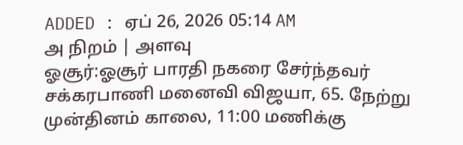ADDED : ஏப் 26, 2026 05:14 AM
அ நிறம் | அளவு
ஓசூர்:ஓசூர் பாரதி நகரை சேர்ந்தவர் சக்கரபாணி மனைவி விஜயா, 65. நேற்று முன்தினம் காலை, 11:00 மணிக்கு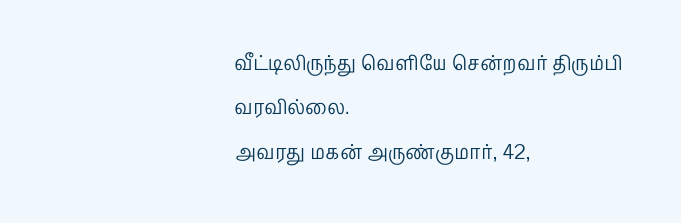வீட்டிலிருந்து வெளியே சென்றவர் திரும்பி வரவில்லை.
அவரது மகன் அருண்குமார், 42,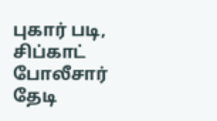புகார் படி, சிப்காட் போலீசார் தேடி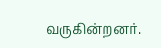வருகின்றனர்.